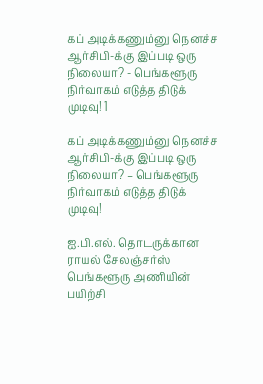கப் அடிக்கணும்னு நெனச்ச ஆர்சிபி-க்கு இப்படி ஒரு நிலையா? - பெங்களூரு நிர்வாகம் எடுத்த திடுக் முடிவு! 1

கப் அடிக்கணும்னு நெனச்ச ஆர்சிபி-க்கு இப்படி ஒரு நிலையா? – பெங்களூரு நிர்வாகம் எடுத்த திடுக் முடிவு!

ஐ.பி.எல். தொடருக்கான ராயல் சேலஞ்சர்ஸ் பெங்களூரு அணியின் பயிற்சி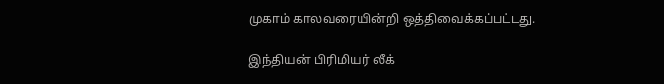முகாம் காலவரையின்றி ஒத்திவைக்கப்பட்டது.

இந்தியன் பிரிமியர் லீக்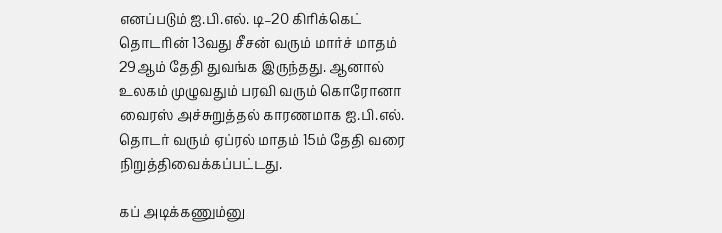எனப்படும் ஐ.பி.எல். டி–20 கிரிக்கெட் தொடரின் 13வது சீசன் வரும் மார்ச் மாதம் 29ஆம் தேதி துவங்க இருந்தது. ஆனால் உலகம் முழுவதும் பரவி வரும் கொரோனா வைரஸ் அச்சுறுத்தல் காரணமாக ஐ.பி.எல். தொடர் வரும் ஏப்ரல் மாதம் 15ம் தேதி வரை நிறுத்திவைக்கப்பட்டது.

கப் அடிக்கணும்னு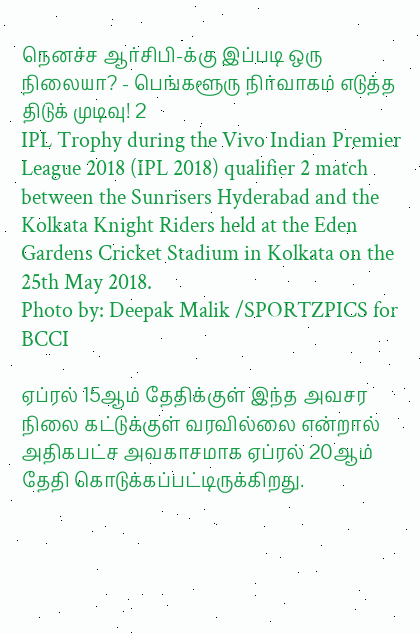நெனச்ச ஆர்சிபி-க்கு இப்படி ஒரு நிலையா? - பெங்களூரு நிர்வாகம் எடுத்த திடுக் முடிவு! 2
IPL Trophy during the Vivo Indian Premier League 2018 (IPL 2018) qualifier 2 match between the Sunrisers Hyderabad and the Kolkata Knight Riders held at the Eden Gardens Cricket Stadium in Kolkata on the 25th May 2018.
Photo by: Deepak Malik /SPORTZPICS for BCCI

ஏப்ரல் 15ஆம் தேதிக்குள் இந்த அவசர நிலை கட்டுக்குள் வரவில்லை என்றால் அதிகபட்ச அவகாசமாக ஏப்ரல் 20ஆம் தேதி கொடுக்கப்பட்டிருக்கிறது.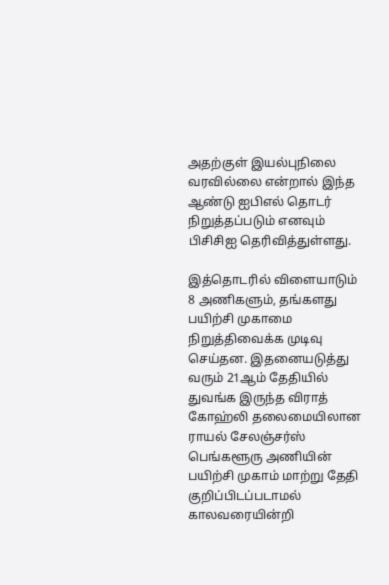அதற்குள் இயல்புநிலை வரவில்லை என்றால் இந்த ஆண்டு ஐபிஎல் தொடர் நிறுத்தப்படும் எனவும் பிசிசிஐ தெரிவித்துள்ளது.

இத்தொடரில் விளையாடும் 8 அணிகளும், தங்களது பயிற்சி முகாமை நிறுத்திவைக்க முடிவு செய்தன. இதனையடுத்து வரும் 21ஆம் தேதியில் துவங்க இருந்த விராத் கோஹ்லி தலைமையிலான ராயல் சேலஞ்சர்ஸ் பெங்களூரு அணியின் பயிற்சி முகாம் மாற்று தேதி குறிப்பிடப்படாமல் காலவரையின்றி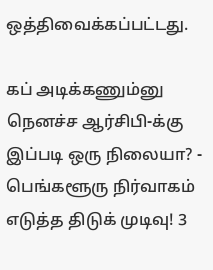ஒத்திவைக்கப்பட்டது.

கப் அடிக்கணும்னு நெனச்ச ஆர்சிபி-க்கு இப்படி ஒரு நிலையா? - பெங்களூரு நிர்வாகம் எடுத்த திடுக் முடிவு! 3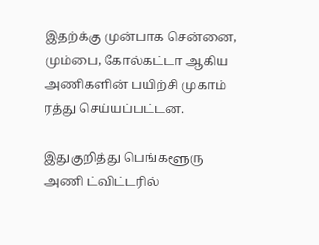இதற்க்கு முன்பாக சென்னை, மும்பை, கோல்கட்டா ஆகிய அணிகளின் பயிற்சி முகாம் ரத்து செய்யப்பட்டன.

இதுகுறித்து பெங்களூரு அணி ட்விட்டரில்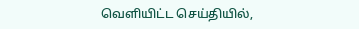வெளியிட்ட செய்தியில்,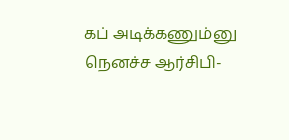கப் அடிக்கணும்னு நெனச்ச ஆர்சிபி-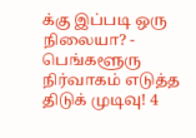க்கு இப்படி ஒரு நிலையா? - பெங்களூரு நிர்வாகம் எடுத்த திடுக் முடிவு! 4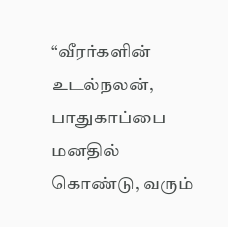“வீரர்களின் உடல்நலன், பாதுகாப்பை மனதில் கொண்டு, வரும்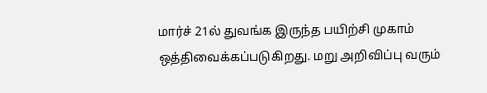மார்ச் 21ல் துவங்க இருந்த பயிற்சி முகாம் ஒத்திவைக்கப்படுகிறது. மறு அறிவிப்பு வரும்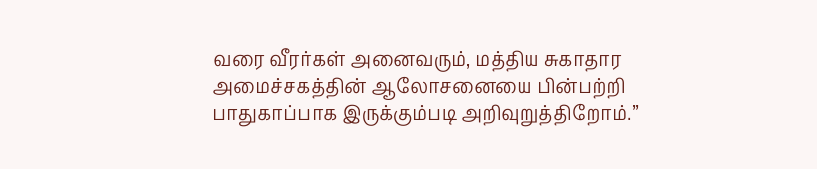வரை வீரர்கள் அனைவரும், மத்திய சுகாதார அமைச்சகத்தின் ஆலோசனையை பின்பற்றி பாதுகாப்பாக இருக்கும்படி அறிவுறுத்திறோம்.”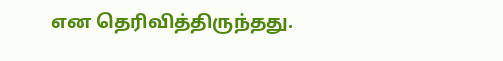என தெரிவித்திருந்தது.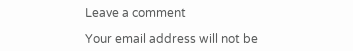Leave a comment

Your email address will not be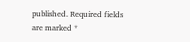published. Required fields are marked *